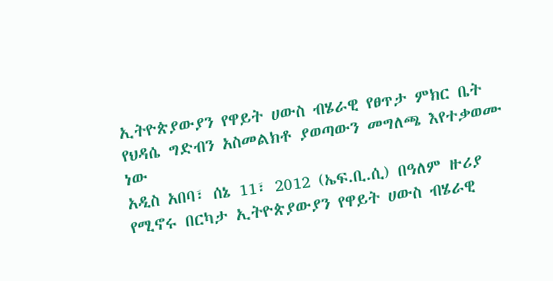ኢትዮጵያውያን የዋይት ሀውስ ብሄራዊ የፀጥታ ምክር ቤት የህዳሴ ግድብን አስመልክቶ ያወጣውን መግለጫ እየተቃወሙ ነው
አዲስ አበባ፣ ሰኔ 11፣ 2012 (ኤፍ.ቢ.ሲ) በዓለም ዙሪያ የሚኖሩ በርካታ ኢትዮጵያውያን የዋይት ሀውስ ብሄራዊ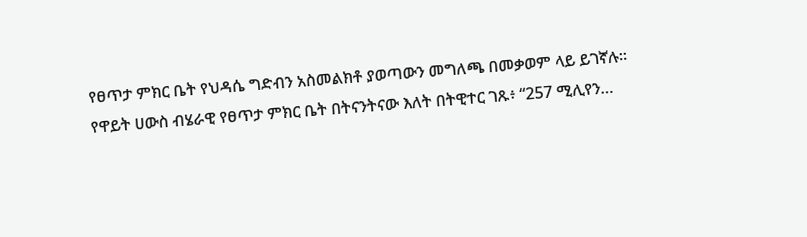የፀጥታ ምክር ቤት የህዳሴ ግድብን አስመልክቶ ያወጣውን መግለጫ በመቃወም ላይ ይገኛሉ።
የዋይት ሀውስ ብሄራዊ የፀጥታ ምክር ቤት በትናንትናው እለት በትዊተር ገጹ፥ “257 ሚሊየን…